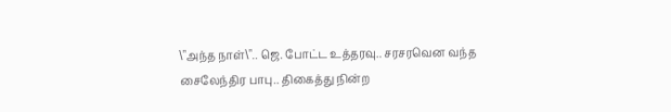\"அந்த நாள்\".. ஜெ. போட்ட உத்தரவு.. சரசரவென வந்த சைலேந்திர பாபு.. திகைத்து நின்ற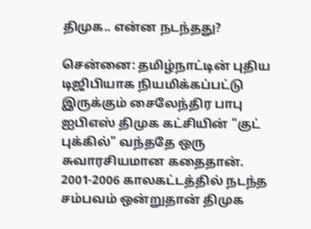திமுக.. என்ன நடந்தது?

சென்னை: தமிழ்நாட்டின் புதிய டிஜிபியாக நியமிக்கப்பட்டு இருக்கும் சைலேந்திர பாபு ஐபிஎஸ் திமுக கட்சியின் "குட் புக்கில்" வந்ததே ஒரு சுவாரசியமான கதைதான். 2001-2006 காலகட்டத்தில் நடந்த சம்பவம் ஒன்றுதான் திமுக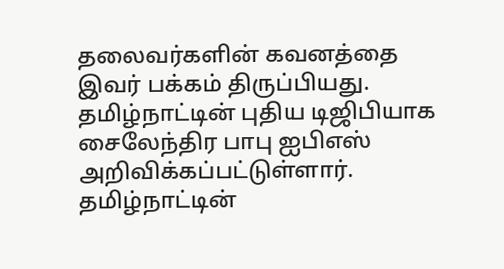தலைவர்களின் கவனத்தை இவர் பக்கம் திருப்பியது. தமிழ்நாட்டின் புதிய டிஜிபியாக சைலேந்திர பாபு ஐபிஎஸ் அறிவிக்கப்பட்டுள்ளார். தமிழ்நாட்டின்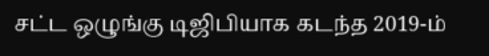சட்ட ஒழுங்கு டிஜிபியாக கடந்த 2019-ம்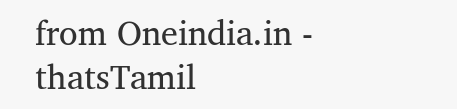from Oneindia.in - thatsTamil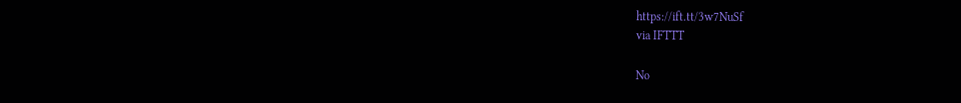https://ift.tt/3w7NuSf
via IFTTT

No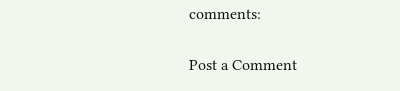comments:

Post a Comment